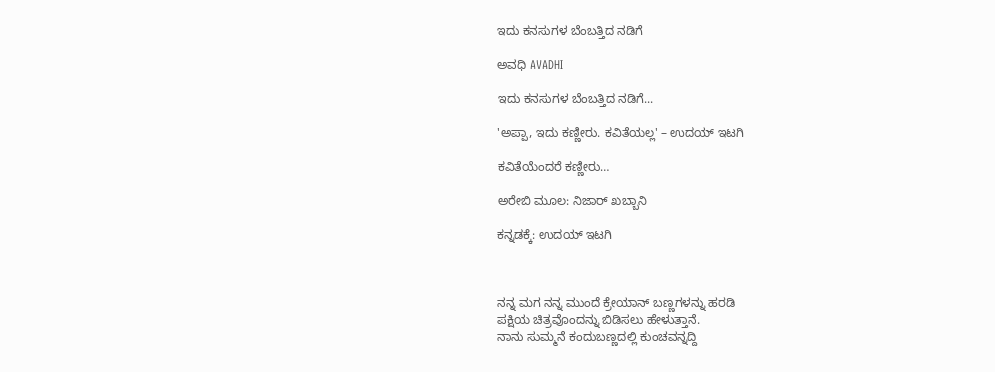ಇದು ಕನಸುಗಳ ಬೆಂಬತ್ತಿದ ನಡಿಗೆ‍

ಅವಧಿ AVADHI

ಇದು ಕನಸುಗಳ ಬೆಂಬತ್ತಿದ ನಡಿಗೆ...

'ಅಪ್ಪಾ, ಇದು ಕಣ್ಣೀರು. ಕವಿತೆಯಲ್ಲ' – ಉದಯ್ ಇಟಗಿ

ಕವಿತೆಯೆಂದರೆ ಕಣ್ಣೀರು…

ಅರೇಬಿ ಮೂಲ: ನಿಜಾರ್ ಖಬ್ಬಾನಿ

ಕನ್ನಡಕ್ಕೆ: ಉದಯ್ ಇಟಗಿ



ನನ್ನ ಮಗ ನನ್ನ ಮುಂದೆ ಕ್ರೇಯಾನ್ ಬಣ್ಣಗಳನ್ನು ಹರಡಿ
ಪಕ್ಷಿಯ ಚಿತ್ರವೊಂದನ್ನು ಬಿಡಿಸಲು ಹೇಳುತ್ತಾನೆ.
ನಾನು ಸುಮ್ಮನೆ ಕಂದುಬಣ್ಣದಲ್ಲಿ ಕುಂಚವನ್ನದ್ದಿ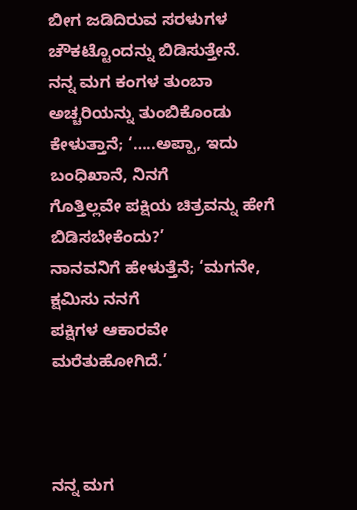ಬೀಗ ಜಡಿದಿರುವ ಸರಳುಗಳ ಚೌಕಟ್ಟೊಂದನ್ನು ಬಿಡಿಸುತ್ತೇನೆ.
ನನ್ನ ಮಗ ಕಂಗಳ ತುಂಬಾ ಅಚ್ಚರಿಯನ್ನು ತುಂಬಿಕೊಂಡು
ಕೇಳುತ್ತಾನೆ; ‘…..ಅಪ್ಪಾ, ಇದು ಬಂಧಿಖಾನೆ, ನಿನಗೆ
ಗೊತ್ತಿಲ್ಲವೇ ಪಕ್ಷಿಯ ಚಿತ್ರವನ್ನು ಹೇಗೆ ಬಿಡಿಸಬೇಕೆಂದು?’
ನಾನವನಿಗೆ ಹೇಳುತ್ತೆನೆ; ‘ಮಗನೇ, ಕ್ಷಮಿಸು ನನಗೆ
ಪಕ್ಷಿಗಳ ಆಕಾರವೇ ಮರೆತುಹೋಗಿದೆ.’



ನನ್ನ ಮಗ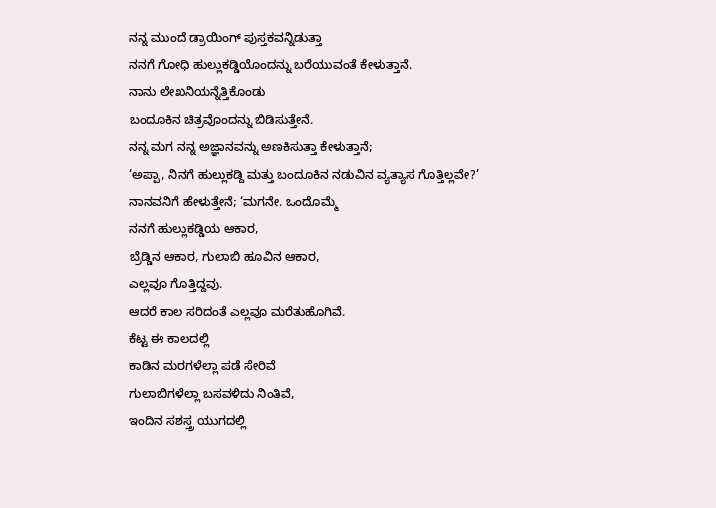ನನ್ನ ಮುಂದೆ ಡ್ರಾಯಿಂಗ್ ಪುಸ್ತಕವನ್ನಿಡುತ್ತಾ
ನನಗೆ ಗೋಧಿ ಹುಲ್ಲುಕಡ್ಡಿಯೊಂದನ್ನು ಬರೆಯುವಂತೆ ಕೇಳುತ್ತಾನೆ.
ನಾನು ಲೇಖನಿಯನ್ನೆತ್ತಿಕೊಂಡು
ಬಂದೂಕಿನ ಚಿತ್ರವೊಂದನ್ನು ಬಿಡಿಸುತ್ತೇನೆ.
ನನ್ನ ಮಗ ನನ್ನ ಅಜ್ಞಾನವನ್ನು ಅಣಕಿಸುತ್ತಾ ಕೇಳುತ್ತಾನೆ;
‘ಅಪ್ಪಾ, ನಿನಗೆ ಹುಲ್ಲುಕಡ್ದಿ ಮತ್ತು ಬಂದೂಕಿನ ನಡುವಿನ ವ್ಯತ್ಯಾಸ ಗೊತ್ತಿಲ್ಲವೇ?’
ನಾನವನಿಗೆ ಹೇಳುತ್ತೇನೆ; ‘ಮಗನೇ. ಒಂದೊಮ್ಮೆ
ನನಗೆ ಹುಲ್ಲುಕಡ್ಡಿಯ ಆಕಾರ,
ಬ್ರೆಡ್ಡಿನ ಆಕಾರ, ಗುಲಾಬಿ ಹೂವಿನ ಆಕಾರ,
ಎಲ್ಲವೂ ಗೊತ್ತಿದ್ದವು.
ಆದರೆ ಕಾಲ ಸರಿದಂತೆ ಎಲ್ಲವೂ ಮರೆತುಹೊಗಿವೆ.
ಕೆಟ್ಟ ಈ ಕಾಲದಲ್ಲಿ
ಕಾಡಿನ ಮರಗಳೆಲ್ಲಾ ಪಡೆ ಸೇರಿವೆ
ಗುಲಾಬಿಗಳೆಲ್ಲಾ ಬಸವಳಿದು ನಿಂತಿವೆ,
ಇಂದಿನ ಸಶಸ್ತ್ರ ಯುಗದಲ್ಲಿ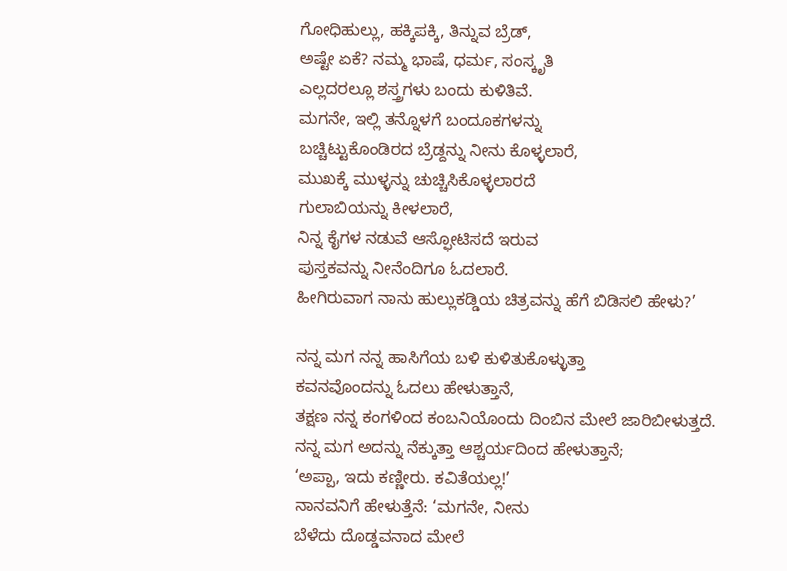ಗೋಧಿಹುಲ್ಲು, ಹಕ್ಕಿಪಕ್ಕಿ, ತಿನ್ನುವ ಬ್ರೆಡ್,
ಅಷ್ಟೇ ಏಕೆ? ನಮ್ಮ ಭಾಷೆ, ಧರ್ಮ, ಸಂಸ್ಕೃತಿ
ಎಲ್ಲದರಲ್ಲೂ ಶಸ್ತ್ರಗಳು ಬಂದು ಕುಳಿತಿವೆ.
ಮಗನೇ, ಇಲ್ಲಿ ತನ್ನೊಳಗೆ ಬಂದೂಕಗಳನ್ನು
ಬಚ್ಚಿಟ್ಟುಕೊಂಡಿರದ ಬ್ರೆಡ್ದನ್ನು ನೀನು ಕೊಳ್ಳಲಾರೆ,
ಮುಖಕ್ಕೆ ಮುಳ್ಳನ್ನು ಚುಚ್ಚಿಸಿಕೊಳ್ಳಲಾರದೆ
ಗುಲಾಬಿಯನ್ನು ಕೀಳಲಾರೆ,
ನಿನ್ನ ಕೈಗಳ ನಡುವೆ ಆಸ್ಫೋಟಿಸದೆ ಇರುವ
ಪುಸ್ತಕವನ್ನು ನೀನೆಂದಿಗೂ ಓದಲಾರೆ.
ಹೀಗಿರುವಾಗ ನಾನು ಹುಲ್ಲುಕಡ್ಡಿಯ ಚಿತ್ರವನ್ನು ಹೆಗೆ ಬಿಡಿಸಲಿ ಹೇಳು?’

ನನ್ನ ಮಗ ನನ್ನ ಹಾಸಿಗೆಯ ಬಳಿ ಕುಳಿತುಕೊಳ್ಳುತ್ತಾ
ಕವನವೊಂದನ್ನು ಓದಲು ಹೇಳುತ್ತಾನೆ,
ತಕ್ಷಣ ನನ್ನ ಕಂಗಳಿಂದ ಕಂಬನಿಯೊಂದು ದಿಂಬಿನ ಮೇಲೆ ಜಾರಿಬೀಳುತ್ತದೆ.
ನನ್ನ ಮಗ ಅದನ್ನು ನೆಕ್ಕುತ್ತಾ ಆಶ್ಚರ್ಯದಿಂದ ಹೇಳುತ್ತಾನೆ;
‘ಅಪ್ಪಾ, ಇದು ಕಣ್ಣೀರು. ಕವಿತೆಯಲ್ಲ!’
ನಾನವನಿಗೆ ಹೇಳುತ್ತೆನೆ: ‘ಮಗನೇ, ನೀನು
ಬೆಳೆದು ದೊಡ್ಡವನಾದ ಮೇಲೆ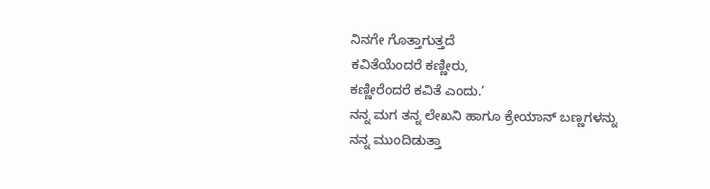ನಿನಗೇ ಗೊತ್ತಾಗುತ್ತದೆ
ಕವಿತೆಯೆಂದರೆ ಕಣ್ಣೀರು,
ಕಣ್ಣೀರೆಂದರೆ ಕವಿತೆ ಎಂದು.’
ನನ್ನ ಮಗ ತನ್ನ ಲೇಖನಿ ಹಾಗೂ ಕ್ರೇಯಾನ್ ಬಣ್ಣಗಳನ್ನು
ನನ್ನ ಮುಂದಿಡುತ್ತಾ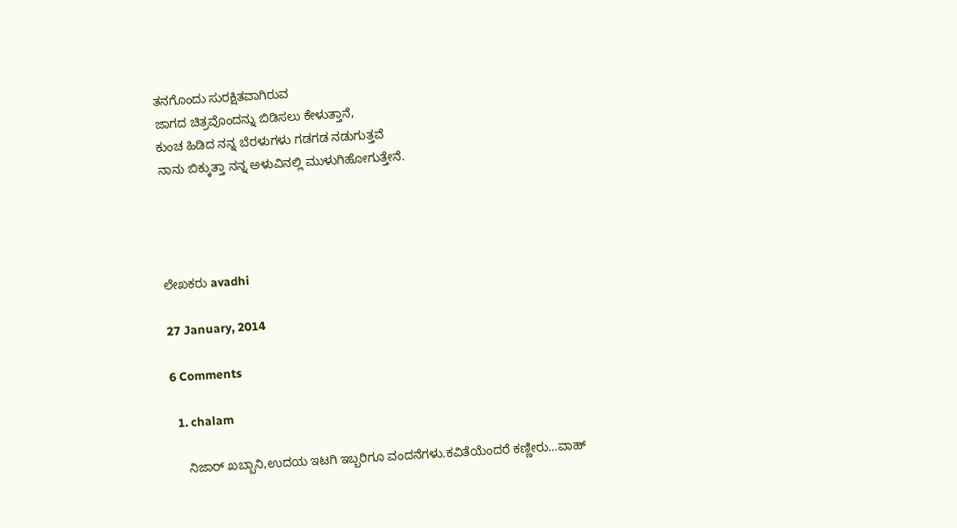ತನಗೊಂದು ಸುರಕ್ಷಿತವಾಗಿರುವ
ಜಾಗದ ಚಿತ್ರವೊಂದನ್ನು ಬಿಡಿಸಲು ಕೇಳುತ್ತಾನೆ,
ಕುಂಚ ಹಿಡಿದ ನನ್ನ ಬೆರಳುಗಳು ಗಡಗಡ ನಡುಗುತ್ತವೆ
ನಾನು ಬಿಕ್ಕುತ್ತಾ ನನ್ನ ಅಳುವಿನಲ್ಲಿ ಮುಳುಗಿಹೋಗುತ್ತೇನೆ.




ಲೇಖಕರು avadhi

27 January, 2014

6 Comments

  1. chalam

    ನಿಜಾರ್ ಖಬ್ಬಾನಿ,ಉದಯ ಇಟಗಿ ಇಬ್ಬರಿಗೂ ವಂದನೆಗಳು.ಕವಿತೆಯೆಂದರೆ ಕಣ್ಣೀರು…ವಾಹ್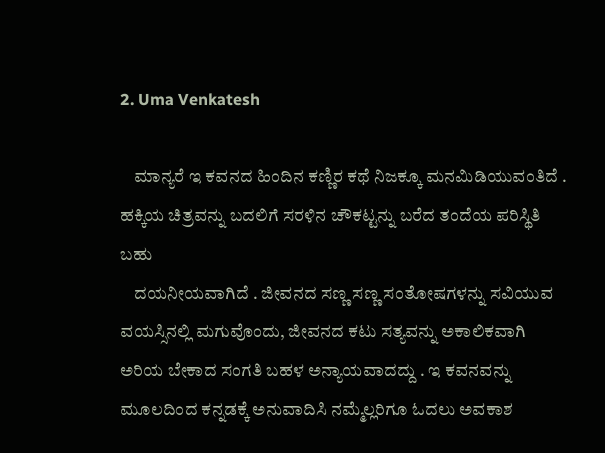2. Uma Venkatesh

    ಮಾನ್ಯರೆ ಇ ಕವನದ ಹಿಂದಿನ ಕಣ್ಣಿರ ಕಥೆ ನಿಜಕ್ಕೂ ಮನಮಿಡಿಯುವಂತಿದೆ . ಹಕ್ಕಿಯ ಚಿತ್ರವನ್ನು ಬದಲಿಗೆ ಸರಳಿನ ಚೌಕಟ್ಟನ್ನು ಬರೆದ ತಂದೆಯ ಪರಿಸ್ಥಿತಿ ಬಹು
    ದಯನೀಯವಾಗಿದೆ . ಜೀವನದ ಸಣ್ಣ ಸಣ್ಣ ಸಂತೋಷಗಳನ್ನು ಸವಿಯುವ ವಯಸ್ಸಿನಲ್ಲಿ ಮಗುವೊಂದು, ಜೀವನದ ಕಟು ಸತ್ಯವನ್ನು ಅಕಾಲಿಕವಾಗಿ ಅರಿಯ ಬೇಕಾದ ಸಂಗತಿ ಬಹಳ ಅನ್ಯಾಯವಾದದ್ದು . ಇ ಕವನವನ್ನು ಮೂಲದಿಂದ ಕನ್ನಡಕ್ಕೆ ಅನುವಾದಿಸಿ ನಮ್ಮೆಲ್ಲರಿಗೂ ಓದಲು ಅವಕಾಶ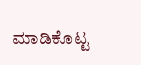ಮಾಡಿಕೊಟ್ಟ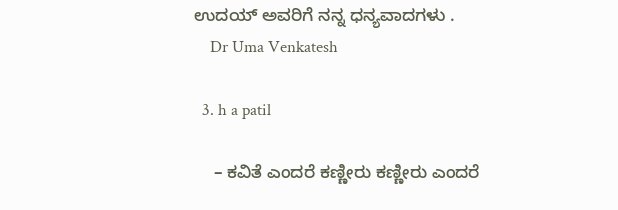ಉದಯ್ ಅವರಿಗೆ ನನ್ನ ಧನ್ಯವಾದಗಳು .
    Dr Uma Venkatesh

  3. h a patil

    – ಕವಿತೆ ಎಂದರೆ ಕಣ್ಣೀರು ಕಣ್ಣೀರು ಎಂದರೆ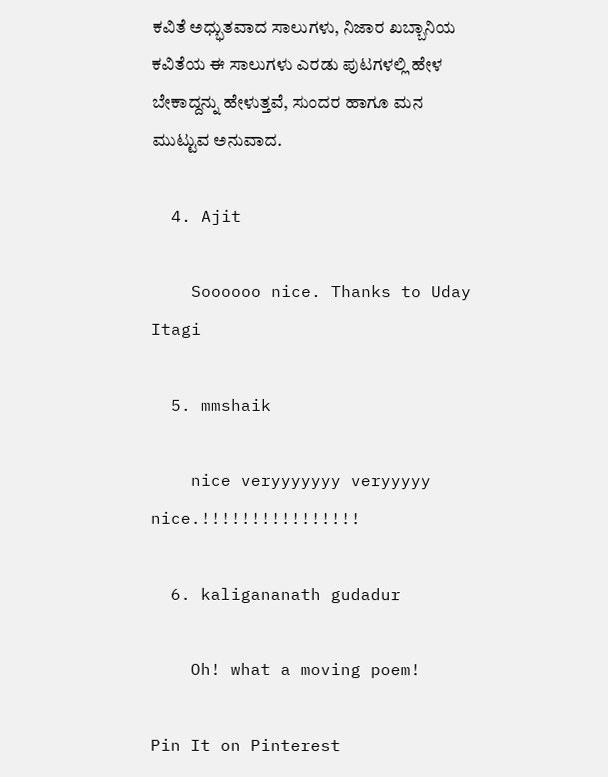ಕವಿತೆ ಅಧ್ಭುತವಾದ ಸಾಲುಗಳು, ನಿಜಾರ ಖಬ್ಬಾನಿಯ ಕವಿತೆಯ ಈ ಸಾಲುಗಳು ಎರಡು ಪುಟಗಳಲ್ಲಿ ಹೇಳ ಬೇಕಾದ್ದನ್ನು ಹೇಳುತ್ತವೆ, ಸುಂದರ ಹಾಗೂ ಮನ ಮುಟ್ಟುವ ಅನುವಾದ.

  4. Ajit

    Soooooo nice. Thanks to Uday Itagi

  5. mmshaik

    nice veryyyyyyy veryyyyy nice.!!!!!!!!!!!!!!!!

  6. kaligananath gudadur

    Oh! what a moving poem!

Pin It on Pinterest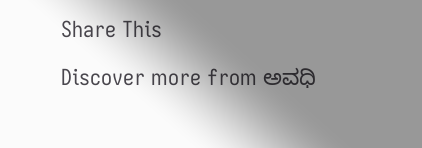Share This

Discover more from ಅವಧಿ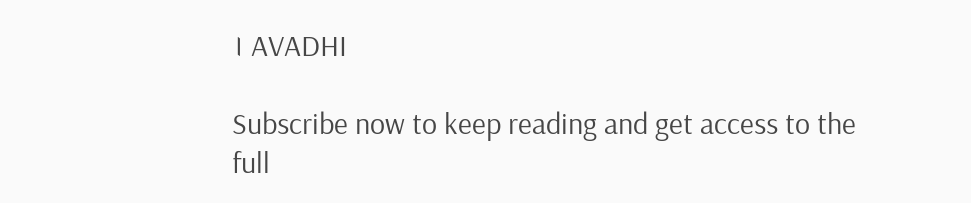। AVADHI

Subscribe now to keep reading and get access to the full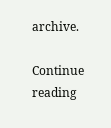archive.

Continue reading